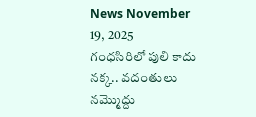News November 19, 2025
గంధసిరిలో పులి కాదు నక్క.. వదంతులు నమ్మొద్దు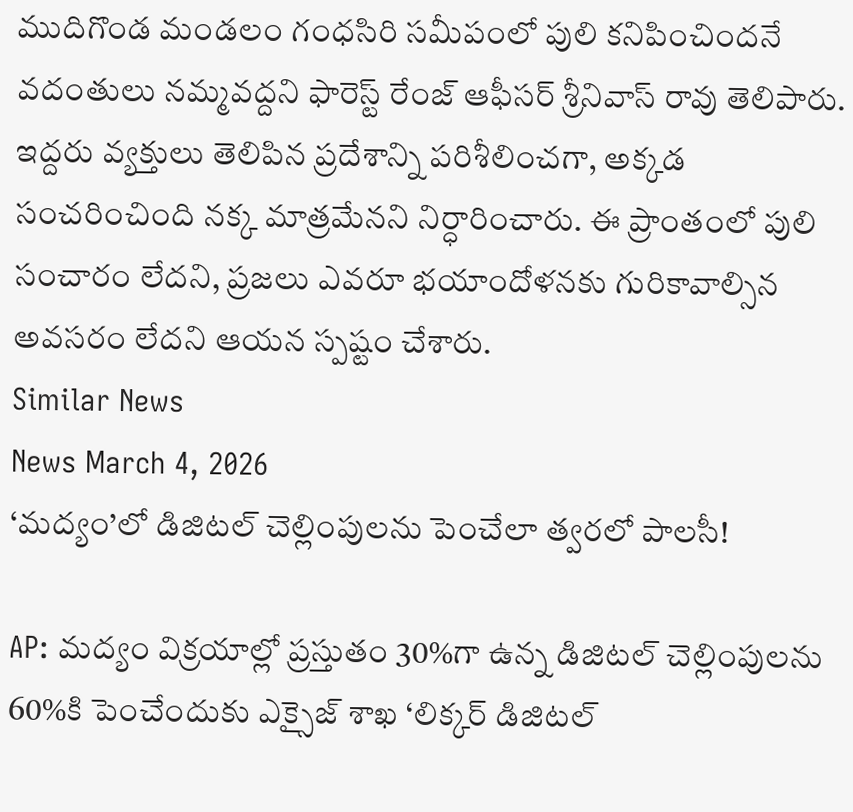ముదిగొండ మండలం గంధసిరి సమీపంలో పులి కనిపించిందనే వదంతులు నమ్మవద్దని ఫారెస్ట్ రేంజ్ ఆఫీసర్ శ్రీనివాస్ రావు తెలిపారు. ఇద్దరు వ్యక్తులు తెలిపిన ప్రదేశాన్ని పరిశీలించగా, అక్కడ సంచరించింది నక్క మాత్రమేనని నిర్ధారించారు. ఈ ప్రాంతంలో పులి సంచారం లేదని, ప్రజలు ఎవరూ భయాందోళనకు గురికావాల్సిన అవసరం లేదని ఆయన స్పష్టం చేశారు.
Similar News
News March 4, 2026
‘మద్యం’లో డిజిటల్ చెల్లింపులను పెంచేలా త్వరలో పాలసీ!

AP: మద్యం విక్రయాల్లో ప్రస్తుతం 30%గా ఉన్న డిజిటల్ చెల్లింపులను 60%కి పెంచేందుకు ఎక్సైజ్ శాఖ ‘లిక్కర్ డిజిటల్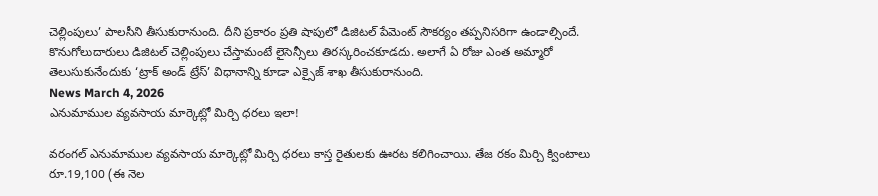చెల్లింపులు’ పాలసీని తీసుకురానుంది. దీని ప్రకారం ప్రతి షాపులో డిజిటల్ పేమెంట్ సౌకర్యం తప్పనిసరిగా ఉండాల్సిందే. కొనుగోలుదారులు డిజిటల్ చెల్లింపులు చేస్తామంటే లైసెన్సీలు తిరస్కరించకూడదు. అలాగే ఏ రోజు ఎంత అమ్మారో తెలుసుకునేందుకు ‘ట్రాక్ అండ్ ట్రేస్’ విధానాన్ని కూడా ఎక్సైజ్ శాఖ తీసుకురానుంది.
News March 4, 2026
ఎనుమాముల వ్యవసాయ మార్కెట్లో మిర్చి ధరలు ఇలా!

వరంగల్ ఎనుమాముల వ్యవసాయ మార్కెట్లో మిర్చి ధరలు కాస్త రైతులకు ఊరట కలిగించాయి. తేజ రకం మిర్చి క్వింటాలు రూ.19,100 (ఈ నెల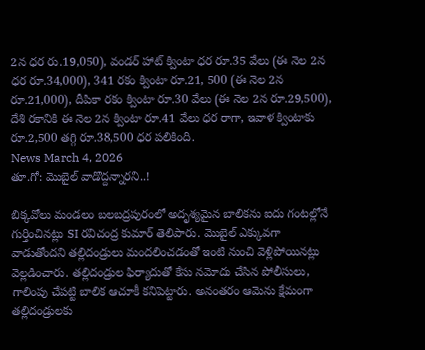2న ధర రు.19,050), వండర్ హాట్ క్వింటా ధర రూ.35 వేలు (ఈ నెల 2న ధర రూ.34,000), 341 రకం క్వింటా రూ.21, 500 (ఈ నెల 2న రూ.21,000), దీపికా రకం క్వింటా రూ.30 వేలు (ఈ నెల 2న రూ.29,500), దేశి రకానికి ఈ నెల 2న క్వింటా రూ.41 వేలు ధర రాగా, ఇవాళ క్వింటాకు రూ.2,500 తగ్గి రూ.38,500 ధర పలికింది.
News March 4, 2026
తూ.గో: మొబైల్ వాడొద్దన్నారని..!

బిక్కవోలు మండలం బలబద్రపురంలో అదృశ్యమైన బాలికను ఐదు గంటల్లోనే గుర్తించినట్లు SI రవిచంద్ర కుమార్ తెలిపారు. మొబైల్ ఎక్కువగా వాడుతోందని తల్లిదండ్రులు మందలించడంతో ఇంటి నుంచి వెళ్లిపోయినట్లు వెల్లడించారు. తల్లిదండ్రుల ఫిర్యాదుతో కేసు నమోదు చేసిన పోలీసులు, గాలింపు చేపట్టి బాలిక ఆచూకీ కనిపెట్టారు. అనంతరం ఆమెను క్షేమంగా తల్లిదండ్రులకు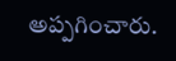అప్పగించారు.